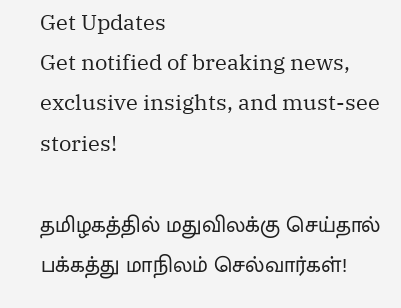Get Updates
Get notified of breaking news, exclusive insights, and must-see stories!

தமிழகத்தில் மதுவிலக்கு செய்தால் பக்கத்து மாநிலம் செல்வார்கள்!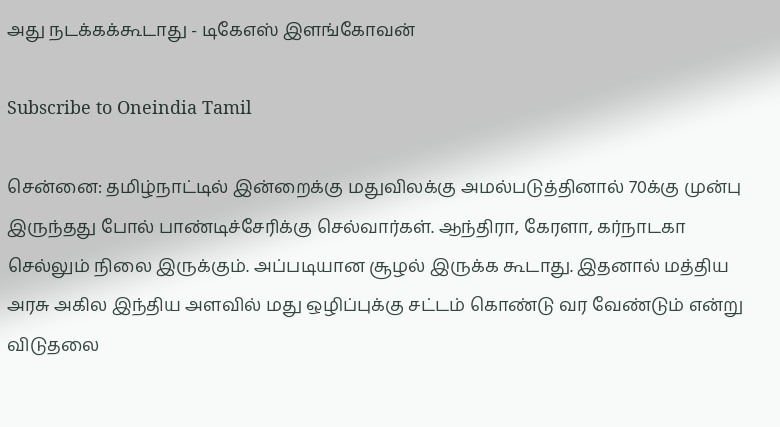அது நடக்கக்கூடாது - டிகேஎஸ் இளங்கோவன்

Subscribe to Oneindia Tamil

சென்னை: தமிழ்நாட்டில் இன்றைக்கு மதுவிலக்கு அமல்படுத்தினால் 70க்கு முன்பு இருந்தது போல் பாண்டிச்சேரிக்கு செல்வார்கள். ஆந்திரா, கேரளா, கர்நாடகா செல்லும் நிலை இருக்கும். அப்படியான சூழல் இருக்க கூடாது. இதனால் மத்திய அரசு அகில இந்திய அளவில் மது ஒழிப்புக்கு சட்டம் கொண்டு வர வேண்டும் என்று விடுதலை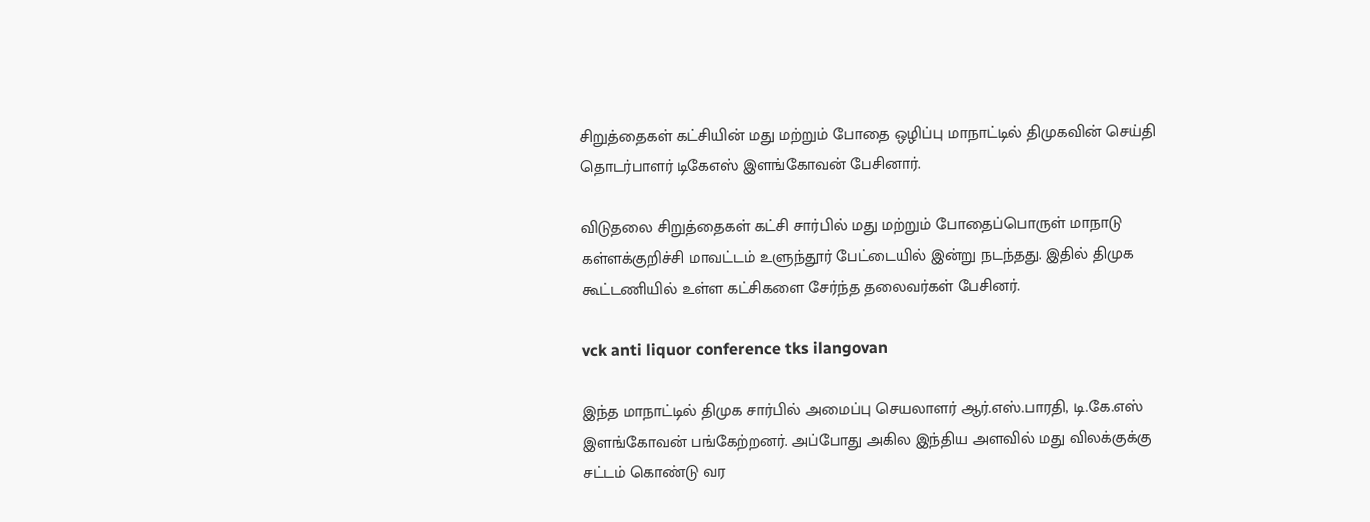சிறுத்தைகள் கட்சியின் மது மற்றும் போதை ஒழிப்பு மாநாட்டில் திமுகவின் செய்தி தொடர்பாளர் டிகேஎஸ் இளங்கோவன் பேசினார்.

விடுதலை சிறுத்தைகள் கட்சி சார்பில் மது மற்றும் போதைப்பொருள் மாநாடு கள்ளக்குறிச்சி மாவட்டம் உளுந்தூர் பேட்டையில் இன்று நடந்தது. இதில் திமுக கூட்டணியில் உள்ள கட்சிகளை சேர்ந்த தலைவர்கள் பேசினர்.

vck anti liquor conference tks ilangovan

இந்த மாநாட்டில் திமுக சார்பில் அமைப்பு செயலாளர் ஆர்.எஸ்.பாரதி, டி.கே.எஸ் இளங்கோவன் பங்கேற்றனர். அப்போது அகில இந்திய அளவில் மது விலக்குக்கு சட்டம் கொண்டு வர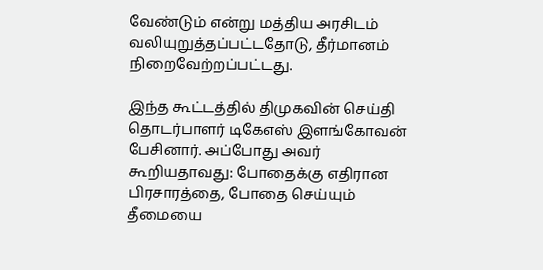வேண்டும் என்று மத்திய அரசிடம் வலியுறுத்தப்பட்டதோடு, தீர்மானம் நிறைவேற்றப்பட்டது.

இந்த கூட்டத்தில் திமுகவின் செய்தி தொடர்பாளர் டிகேஎஸ் இளங்கோவன் பேசினார். அப்போது அவர் கூறியதாவது: போதைக்கு எதிரான பிரசாரத்தை, போதை செய்யும் தீமையை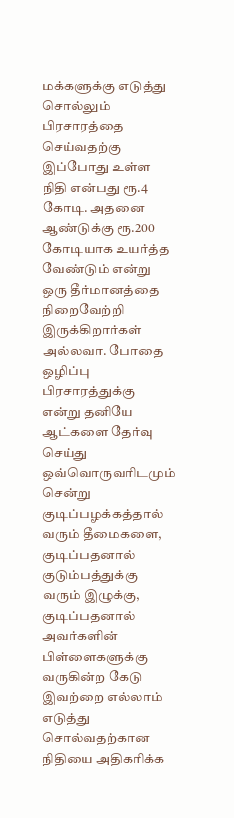மக்களுக்கு எடுத்து சொல்லும் பிரசாரத்தை செய்வதற்கு இப்போது உள்ள நிதி என்பது ரூ.4 கோடி. அதனை ஆண்டுக்கு ரூ.200 கோடியாக உயர்த்த வேண்டும் என்று ஒரு தீர்மானத்தை நிறைவேற்றி இருக்கிறார்கள் அல்லவா. போதை ஒழிப்பு பிரசாரத்துக்கு என்று தனியே ஆட்களை தேர்வு செய்து ஒவ்வொருவரிடமும் சென்று குடிப்பழக்கத்தால் வரும் தீமைகளை, குடிப்பதனால் குடும்பத்துக்கு வரும் இழுக்கு, குடிப்பதனால் அவர்களின் பிள்ளைகளுக்கு வருகின்ற கேடு இவற்றை எல்லாம் எடுத்து சொல்வதற்கான நிதியை அதிகரிக்க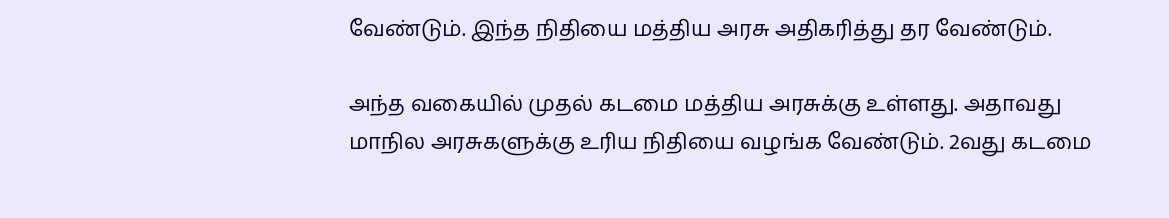வேண்டும். இந்த நிதியை மத்திய அரசு அதிகரித்து தர வேண்டும்.

அந்த வகையில் முதல் கடமை மத்திய அரசுக்கு உள்ளது. அதாவது மாநில அரசுகளுக்கு உரிய நிதியை வழங்க வேண்டும். 2வது கடமை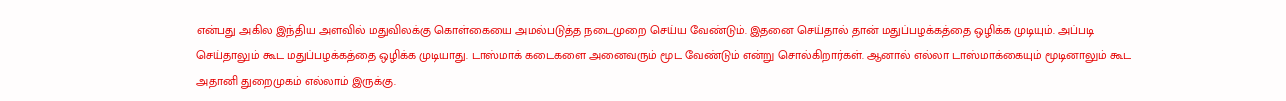என்பது அகில இந்திய அளவில் மதுவிலக்கு கொள்கையை அமல்படுத்த நடைமுறை செய்ய வேண்டும். இதனை செய்தால் தான் மதுப்பழக்கத்தை ஒழிக்க முடியும். அப்படி செய்தாலும் கூட மதுப்பழக்கத்தை ஒழிக்க முடியாது. டாஸ்மாக் கடைகளை அனைவரும் மூட வேண்டும் என்று சொல்கிறார்கள். ஆனால் எல்லா டாஸ்மாக்கையும் மூடினாலும் கூட அதானி துறைமுகம் எல்லாம் இருக்கு.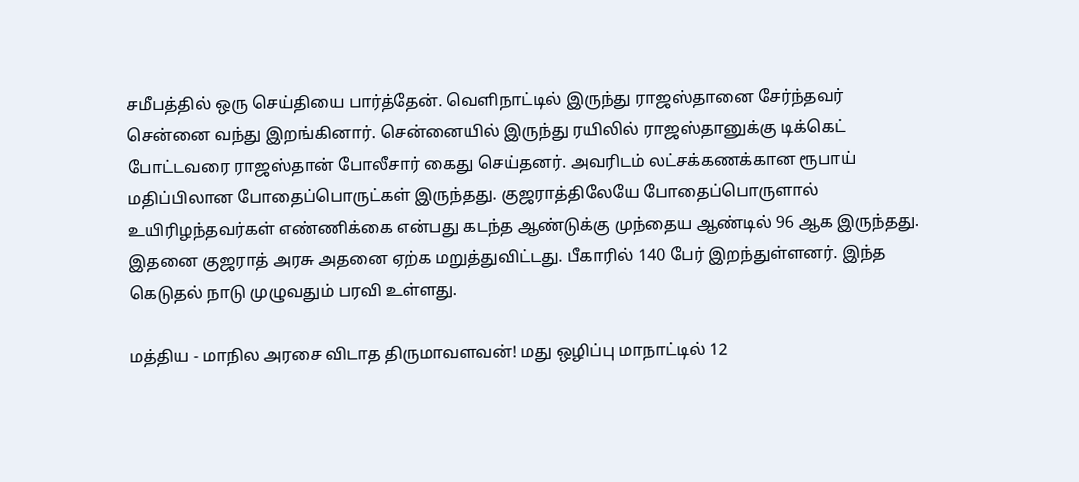சமீபத்தில் ஒரு செய்தியை பார்த்தேன். வெளிநாட்டில் இருந்து ராஜஸ்தானை சேர்ந்தவர் சென்னை வந்து இறங்கினார். சென்னையில் இருந்து ரயிலில் ராஜஸ்தானுக்கு டிக்கெட் போட்டவரை ராஜஸ்தான் போலீசார் கைது செய்தனர். அவரிடம் லட்சக்கணக்கான ரூபாய் மதிப்பிலான போதைப்பொருட்கள் இருந்தது. குஜராத்திலேயே போதைப்பொருளால் உயிரிழந்தவர்கள் எண்ணிக்கை என்பது கடந்த ஆண்டுக்கு முந்தைய ஆண்டில் 96 ஆக இருந்தது. இதனை குஜராத் அரசு அதனை ஏற்க மறுத்துவிட்டது. பீகாரில் 140 பேர் இறந்துள்ளனர். இந்த கெடுதல் நாடு முழுவதும் பரவி உள்ளது.

மத்திய - மாநில அரசை விடாத திருமாவளவன்! மது ஒழிப்பு மாநாட்டில் 12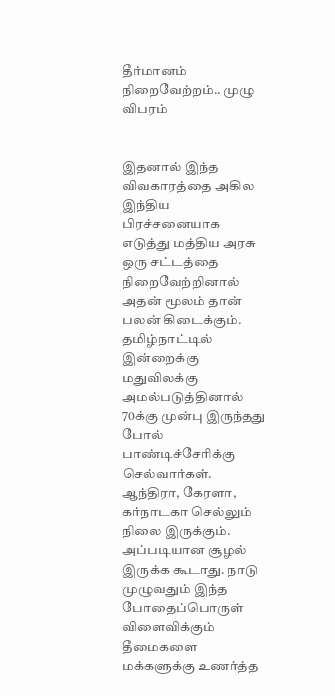தீர்மானம் நிறைவேற்றம்.. முழு விபரம்


இதனால் இந்த விவகாரத்தை அகில இந்திய பிரச்சனையாக எடுத்து மத்திய அரசு ஒரு சட்டத்தை நிறைவேற்றினால் அதன் மூலம் தான் பலன் கிடைக்கும். தமிழ்நாட்டில் இன்றைக்கு மதுவிலக்கு அமல்படுத்தினால் 70க்கு முன்பு இருந்தது போல் பாண்டிச்சேரிக்கு செல்வார்கள். ஆந்திரா, கேரளா, கர்நாடகா செல்லும் நிலை இருக்கும். அப்படியான சூழல் இருக்க கூடாது. நாடு முழுவதும் இந்த போதைப்பொருள் விளைவிக்கும் தீமைகளை மக்களுக்கு உணர்த்த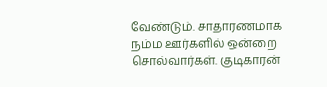வேண்டும். சாதாரணமாக நம்ம ஊர்களில் ஒன்றை சொல்வார்கள். குடிகாரன்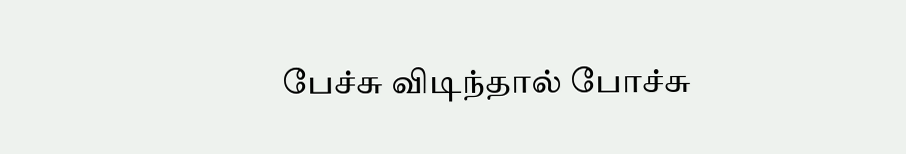பேச்சு விடிந்தால் போச்சு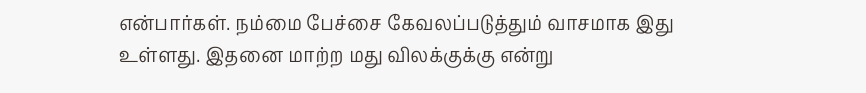என்பார்கள். நம்மை பேச்சை கேவலப்படுத்தும் வாசமாக இது உள்ளது. இதனை மாற்ற மது விலக்குக்கு என்று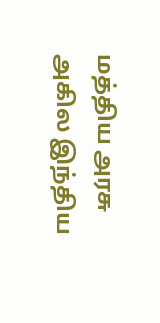மத்திய அரசு அகில இந்திய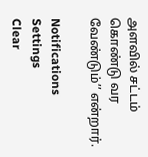அளவில் சட்டம் கொண்டு வர வேண்டும்’’ என்றார்.

Notifications
Settings
Clear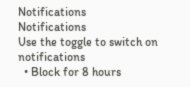Notifications
Notifications
Use the toggle to switch on notifications
  • Block for 8 hours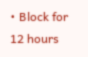• Block for 12 hours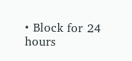• Block for 24 hours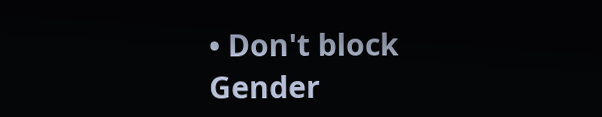• Don't block
Gender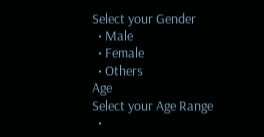Select your Gender
  • Male
  • Female
  • Others
Age
Select your Age Range
  •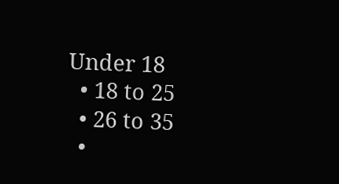Under 18
  • 18 to 25
  • 26 to 35
  •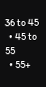36 to 45
  • 45 to 55
  • 55+